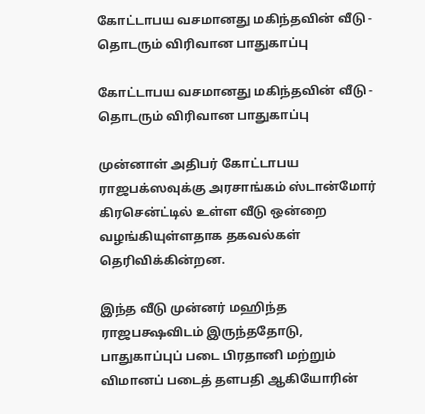கோட்டாபய வசமானது மகிந்தவின் வீடு - தொடரும் விரிவான பாதுகாப்பு

கோட்டாபய வசமானது மகிந்தவின் வீடு - தொடரும் விரிவான பாதுகாப்பு

முன்னாள் அதிபர் கோட்டாபய ராஜபக்ஸவுக்கு அரசாங்கம் ஸ்டான்மோர் கிரசென்ட்டில் உள்ள வீடு ஒன்றை வழங்கியுள்ளதாக தகவல்கள் தெரிவிக்கின்றன.

இந்த வீடு முன்னர் மஹிந்த ராஜபக்ஷவிடம் இருந்ததோடு, பாதுகாப்புப் படை பிரதானி மற்றும் விமானப் படைத் தளபதி ஆகியோரின்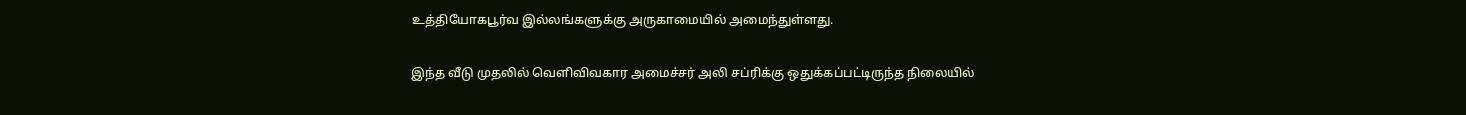உத்தியோகபூர்வ இல்லங்களுக்கு அருகாமையில் அமைந்துள்ளது.

இந்த வீடு முதலில் வெளிவிவகார அமைச்சர் அலி சப்ரிக்கு ஒதுக்கப்பட்டிருந்த நிலையில்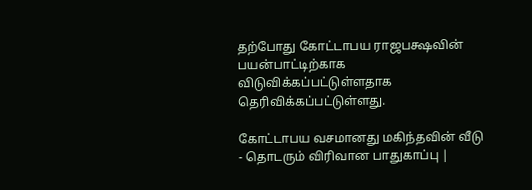தற்போது கோட்டாபய ராஜபக்ஷவின் பயன்பாட்டிற்காக விடுவிக்கப்பட்டுள்ளதாக தெரிவிக்கப்பட்டுள்ளது.

கோட்டாபய வசமானது மகிந்தவின் வீடு - தொடரும் விரிவான பாதுகாப்பு |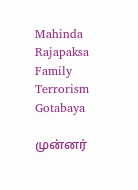Mahinda Rajapaksa Family Terrorism Gotabaya

முன்னர்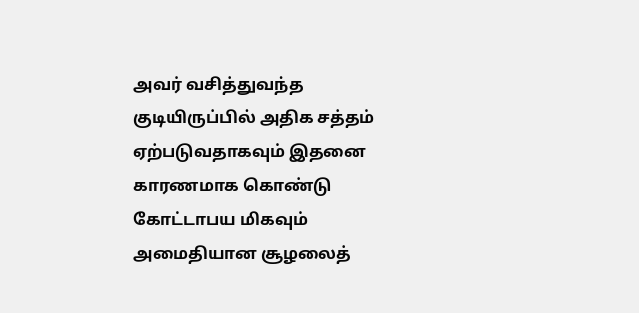அவர் வசித்துவந்த குடியிருப்பில் அதிக சத்தம் ஏற்படுவதாகவும் இதனை காரணமாக கொண்டு கோட்டாபய மிகவும் அமைதியான சூழலைத்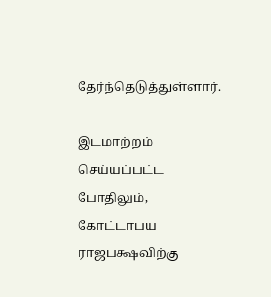தேர்ந்தெடுத்துள்ளார்.

இடமாற்றம் செய்யப்பட்ட போதிலும், கோட்டாபய ராஜபக்ஷவிற்கு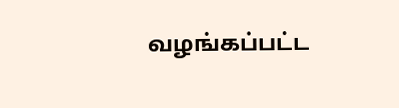வழங்கப்பட்ட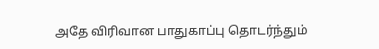அதே விரிவான பாதுகாப்பு தொடர்ந்தும்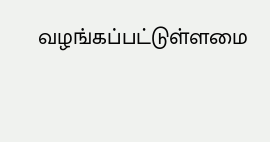வழங்கப்பட்டுள்ளமை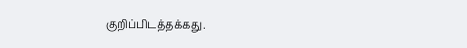குறிப்பிடத்தக்கது.